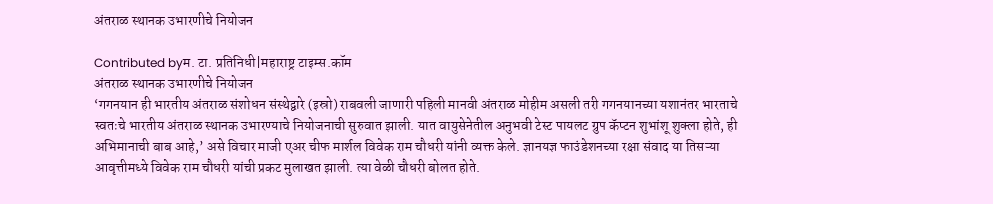अंतराळ स्थानक उभारणीचे नियोजन

Contributed byम‌. टा. प्रतिनिधी|महाराष्ट्र टाइम्स.कॉम
अंतराळ स्थानक उभारणीचे नियोजन
‘गगनयान ही भारतीय अंतराळ संशोधन संस्थेद्वारे (इस्रो) राबवली जाणारी पहिली मानवी अंतराळ मोहीम असली तरी गगनयानच्या यशानंतर भारताचे स्वतःचे भारतीय अंतराळ स्थानक उभारण्याचे नियोजनाची सुरुवात झाली. यात वायुसेनेतील अनुभवी टेस्ट पायलट ग्रुप कॅप्टन शुभांशू शुक्ला होते, ही अभिमानाची बाब आहे,’ असे विचार माजी एअर चीफ मार्शल विवेक राम चौधरी यांनी व्यक्त केले. ज्ञानयज्ञ फाउंडेशनच्या रक्षा संवाद या तिसऱ्या आवृत्तीमध्ये विवेक राम चौधरी यांची प्रकट मुलाखत झाली. त्या वेळी चौधरी बोलत होते.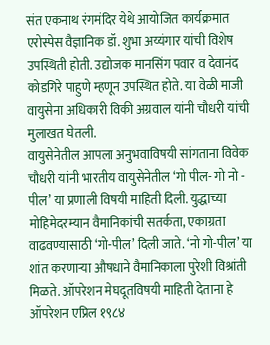संत एकनाथ रंगमंदिर येथे आयोजित कार्यक्रमात एरोस्पेस वैज्ञानिक डॉ. शुभा अय्यंगार यांची विशेष उपस्थिती होती. उद्योजक मानसिंग पवार व देवानंद कोडगिरे पाहुणे म्हणून उपस्थित होते. या वेळी माजी वायुसेना अधिकारी विकी अग्रवाल यांनी चौधरी यांची मुलाखत घेतली.
वायुसेनेतील आपला अनुभवाविषयी सांगताना विवेक चौधरी यांनी भारतीय वायुसेनेतील ‘गो पील- गो नो - पील’ या प्रणाली विषयी माहिती दिली. युद्धाच्या मोहिमेदरम्यान वैमानिकांची सतर्कता, एकाग्रता वाढवण्यासाठी ‘गो-पील’ दिली जाते. ‘नो गो-पील’ या शांत करणाऱ्या औषधाने वैमानिकाला पुरेशी विश्रांती मिळते. ऑपरेशन मेघदूतविषयी माहिती देताना हे ऑपरेशन एप्रिल १९८४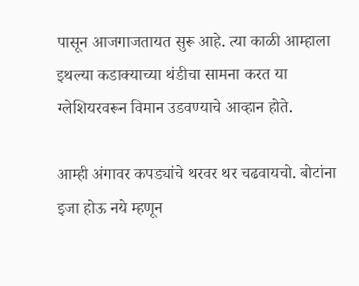पासून आजगाजतायत सुरू आहे. त्या काळी आम्हाला इथल्या कडाक्याच्या थंडीचा सामना करत या ग्लेशियरवरून विमान उडवण्याचे आव्हान होते.

आम्ही अंगावर कपड्यांचे थरवर थर चढवायचो. बोटांना इजा होऊ नये म्हणून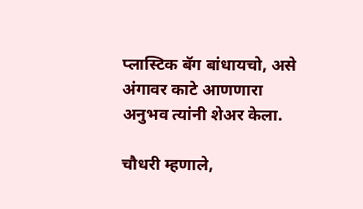प्लास्टिक बॅग बांधायचो, असे अंगावर काटे आणणारा अनुभव त्यांनी शेअर केला.

चौधरी म्हणाले,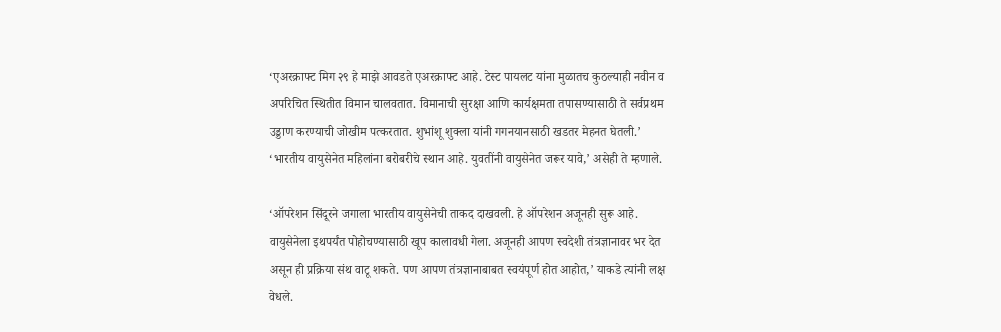‘एअरक्राफ्ट मिग २९ हे माझे आवडते एअरक्राफ्ट आहे. टेस्ट पायलट यांना मुळातच कुठल्याही नवीन व अपरिचित स्थितीत विमान चालवतात. विमानाची सुरक्षा आणि कार्यक्षमता तपासण्यासाठी ते सर्वप्रथम उड्डाण करण्याची जोखीम पत्करतात. शुभांशू शुक्ला यांनी गगनयानसाठी खडतर मेहनत घेतली.’ ‘भारतीय वायुसेनेत महिलांना बरोबरीचे स्थान आहे. युवतींनी वायुसेनेत जरूर यावे,’ असेही ते म्हणाले.

‘ऑपरेशन सिंदूरने जगाला भारतीय वायुसेनेची ताकद दाखवली. हे ऑपरेशन अजूनही सुरू आहे. वायुसेनेला इथपर्यंत पोहोचण्यासाठी खूप कालावधी गेला. अजूनही आपण स्वदेशी तंत्रज्ञानावर भर देत असून ही प्रक्रिया संथ वाटू शकते. पण आपण तंत्रज्ञानाबाबत स्वयंपूर्ण होत आहोत,’ याकडे त्यांनी लक्ष वेधले.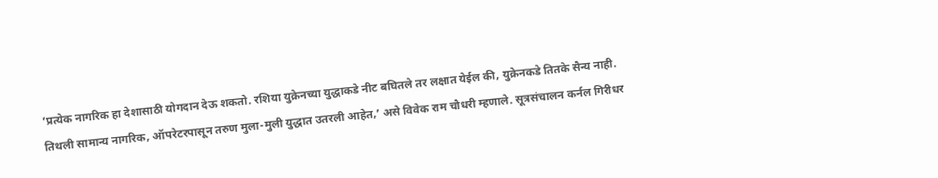‘प्रत्येक नागरिक हा देशासाठी योगदान देऊ शकतो. रशिया युक्रेनच्या युद्धाकडे नीट बघितले तर लक्षात येईल की, युक्रेनकडे तितके सैन्य नाही. तिथली सामान्य नागरिक, ऑपरेटरपासून तरुण मुला-मुली युद्धात उतरली आहेत,’ असे विवेक राम चौधरी म्हणाले. सूत्रसंचालन कर्नल गिरीधर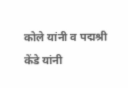कोले यांनी व पद्मश्री केंडे यांनी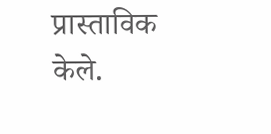प्रास्ताविक केले.